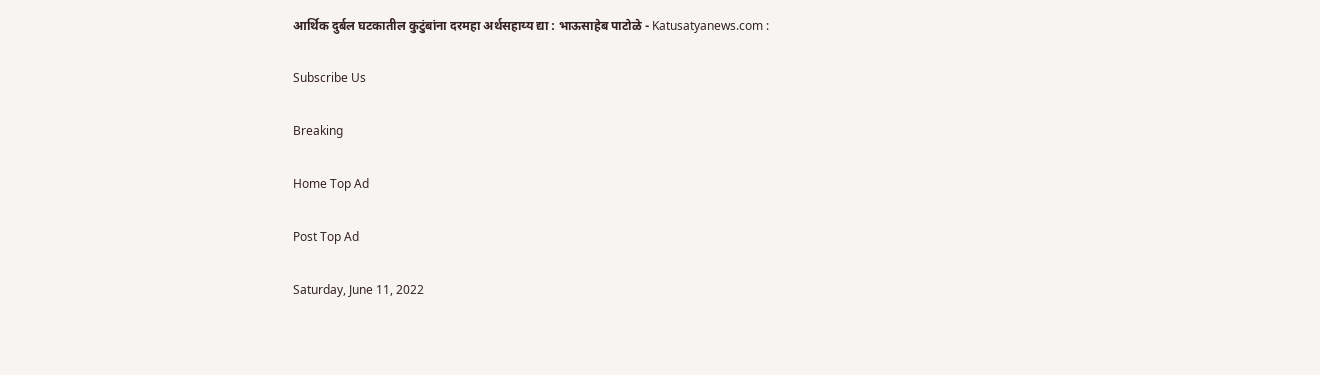आर्थिक दुर्बल घटकातील कुटुंबांना दरमहा अर्थसहाय्य द्या : भाऊसाहेब पाटोळे - Katusatyanews.com :

Subscribe Us

Breaking

Home Top Ad

Post Top Ad

Saturday, June 11, 2022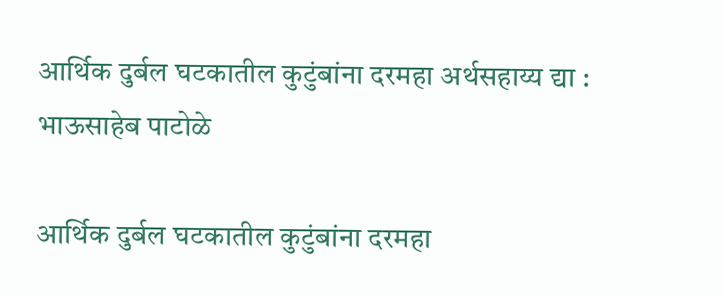आर्थिक दुर्बल घटकातील कुटुंबांना दरमहा अर्थसहाय्य द्या : भाऊसाहेब पाटोळे

आर्थिक दुर्बल घटकातील कुटुंबांना दरमहा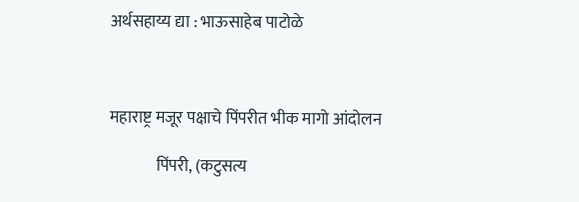अर्थसहाय्य द्या : भाऊसाहेब पाटोळे



महाराष्ट्र मजूर पक्षाचे पिंपरीत भीक मागो आंदोलन

              पिंपरी, (कटुसत्य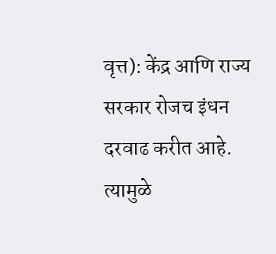वृत्त): केंद्र आणि राज्य सरकार रोजच इंधन दरवाढ करीत आहे. त्यामुळे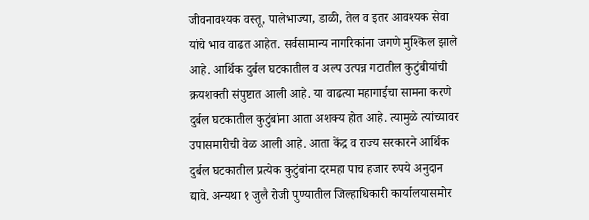जीवनावश्यक वस्तू, पालेभाज्या, डाळी, तेल व इतर आवश्यक सेवा यांचे भाव वाढत आहेत. सर्वसामान्य नागरिकांना जगणे मुश्किल झाले आहे. आर्थिक दुर्बल घटकातील व अल्प उत्पन्न गटातील कुटुंबीयांची क्रयशक्ती संपुष्टात आली आहे. या वाढत्या महागाईचा सामना करणे दुर्बल घटकातील कुटुंबांना आता अशक्य होत आहे. त्यामुळे त्यांच्यावर उपासमारीची वेळ आली आहे. आता केंद्र व राज्य सरकारने आर्थिक दुर्बल घटकातील प्रत्येक कुटुंबांना दरमहा पाच हजार रुपये अनुदान द्यावे. अन्यथा १ जुलै रोजी पुण्यातील जिल्हाधिकारी कार्यालयासमोर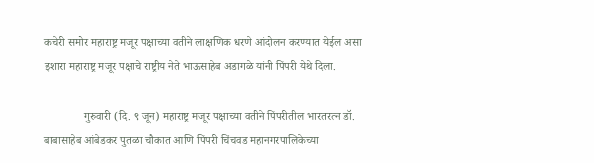कचेरी समोर महाराष्ट्र मजूर पक्षाच्या वतीने लाक्षणिक धरणे आंदोलन करण्यात येईल असा इशारा महाराष्ट्र मजूर पक्षाचे राष्ट्रीय नेते भाऊसाहेब अडागळे यांनी पिंपरी येथे दिला.

              गुरुवारी (दि. ९ जून) महाराष्ट्र मजूर पक्षाच्या वतीने पिंपरीतील भारतरत्न डॉ. बाबासाहेब आंबेडकर पुतळा चौकात आणि पिंपरी चिंचवड महानगरपालिकेच्या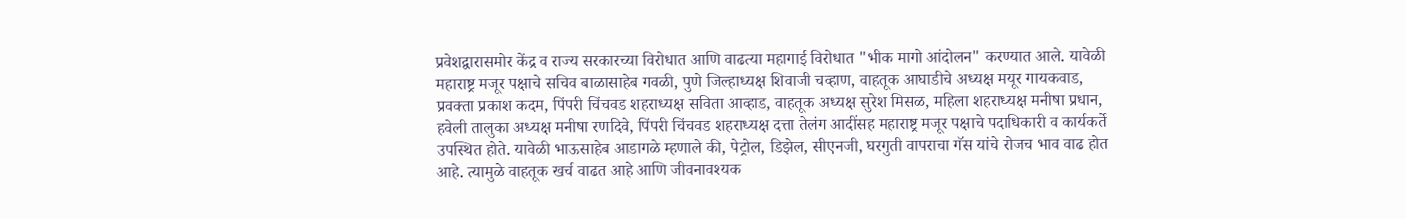प्रवेशद्वारासमोर केंद्र व राज्य सरकारच्या विरोधात आणि वाढत्या महागाई विरोधात "भीक मागो आंदोलन" करण्यात आले. यावेळी महाराष्ट्र मजूर पक्षाचे सचिव बाळासाहेब गवळी, पुणे जिल्हाध्यक्ष शिवाजी चव्हाण, वाहतूक आघाडीचे अध्यक्ष मयूर गायकवाड, प्रवक्ता प्रकाश कदम, पिंपरी चिंचवड शहराध्यक्ष सविता आव्हाड, वाहतूक अध्यक्ष सुरेश मिसळ, महिला शहराध्यक्ष मनीषा प्रधान, हवेली तालुका अध्यक्ष मनीषा रणदिवे, पिंपरी चिंचवड शहराध्यक्ष दत्ता तेलंग आदींसह महाराष्ट्र मजूर पक्षाचे पदाधिकारी व कार्यकर्ते उपस्थित होते. यावेळी भाऊसाहेब आडागळे म्हणाले की, पेट्रोल, डिझेल, सीएनजी, घरगुती वापराचा गॅस यांचे रोजच भाव वाढ होत आहे. त्यामुळे वाहतूक खर्च वाढत आहे आणि जीवनावश्यक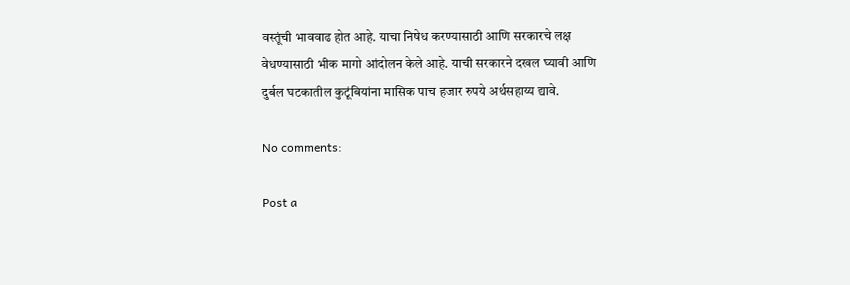वस्तूंची भाववाढ होत आहे. याचा निषेध करण्यासाठी आणि सरकारचे लक्ष वेधण्यासाठी भीक मागो आंदोलन केले आहे. याची सरकारने दखल घ्यावी आणि दुर्बल घटकातील कुटूंबियांना मासिक पाच हजार रुपये अर्थसहाय्य द्यावे.

No comments:

Post a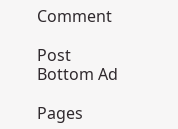Comment

Post Bottom Ad

Pages